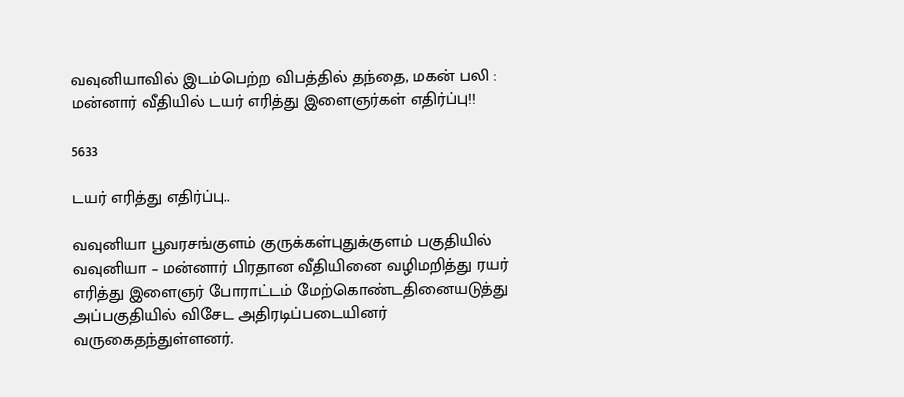வவுனியாவில் இடம்பெற்ற விபத்தில் தந்தை, மகன் பலி : மன்னார் வீதியில் டயர் எரித்து இளைஞர்கள் எதிர்ப்பு!!

5633

டயர் எரித்து எதிர்ப்பு..

வவுனியா பூவரசங்குளம் குருக்கள்புதுக்குளம் பகுதியில் வவுனியா – மன்னார் பிரதான வீதியினை வழிமறித்து ரயர் எரித்து இளைஞர் போராட்டம் மேற்கொண்டதினையடுத்து அப்பகுதியில் விசேட அதிரடிப்படையினர் வருகைதந்துள்ளனர்.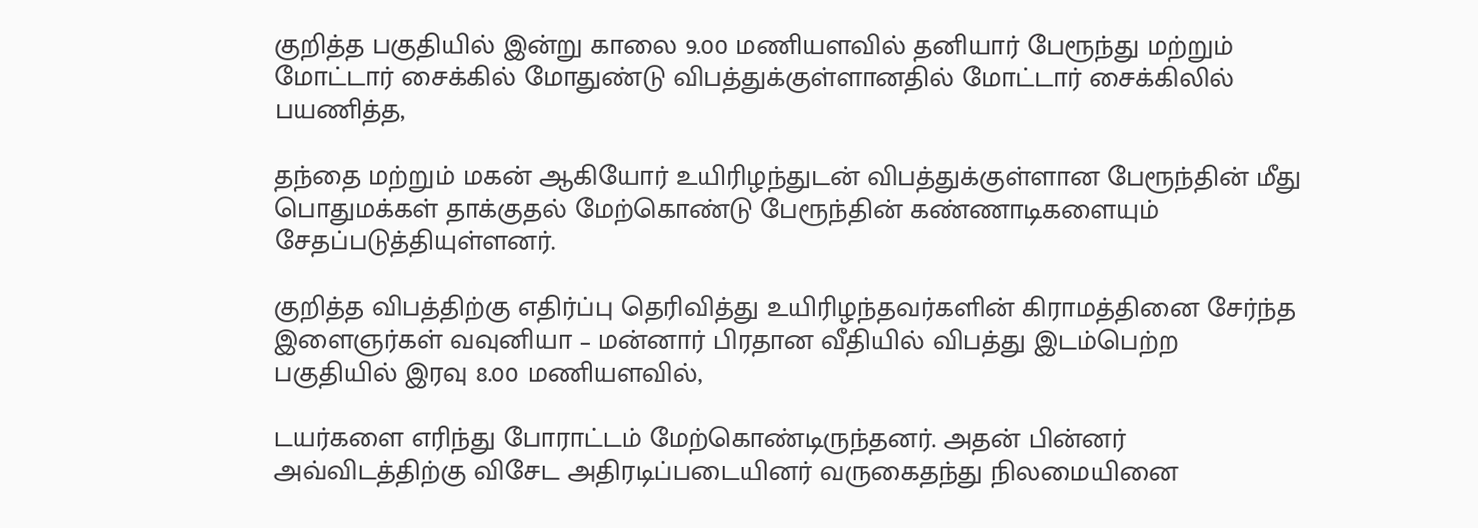குறித்த பகுதியில் இன்று காலை 9.00 மணியளவில் தனியார் பேரூந்து மற்றும் மோட்டார் சைக்கில் மோதுண்டு விபத்துக்குள்ளானதில் மோட்டார் சைக்கிலில் பயணித்த,

தந்தை மற்றும் மகன் ஆகியோர் உயிரிழந்துடன் விபத்துக்குள்ளான பேரூந்தின் மீது பொதுமக்கள் தாக்குதல் மேற்கொண்டு பேரூந்தின் கண்ணாடிகளையும் சேதப்படுத்தியுள்ளனர்.

குறித்த விபத்திற்கு எதிர்ப்பு தெரிவித்து உயிரிழந்தவர்களின் கிராமத்தினை சேர்ந்த இளைஞர்கள் வவுனியா – மன்னார் பிரதான வீதியில் விபத்து இடம்பெற்ற பகுதியில் இரவு 8.00 மணியளவில்,

டயர்களை எரிந்து போராட்டம் மேற்கொண்டிருந்தனர். அதன் பின்னர் அவ்விடத்திற்கு விசேட அதிரடிப்படையினர் வருகைதந்து நிலமையினை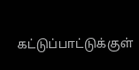கட்டுப்பாட்டுக்குள்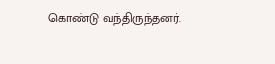கொண்டு வந்திருந்தனர்.